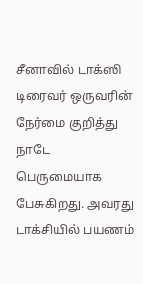சீனாவில் டாக்ஸி டிரைவர் ஒருவரின் நேர்மை குறித்து நாடே பெருமையாக பேசுகிறது. அவரது டாக்சியில் பயணம்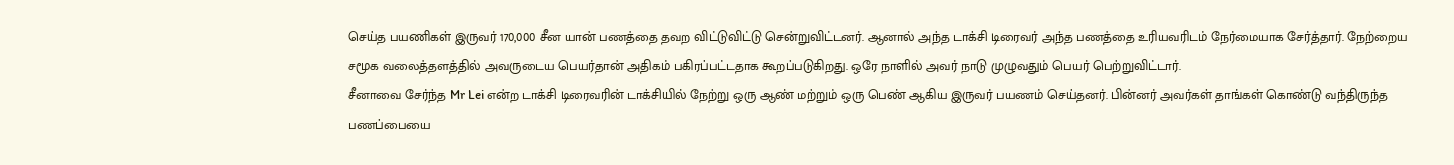செய்த பயணிகள் இருவர் 170,000 சீன யான் பணத்தை தவற விட்டுவிட்டு சென்றுவிட்டனர். ஆனால் அந்த டாக்சி டிரைவர் அந்த பணத்தை உரியவரிடம் நேர்மையாக சேர்த்தார். நேற்றைய சமூக வலைத்தளத்தில் அவருடைய பெயர்தான் அதிகம் பகிரப்பட்டதாக கூறப்படுகிறது. ஒரே நாளில் அவர் நாடு முழுவதும் பெயர் பெற்றுவிட்டார்.
சீனாவை சேர்ந்த Mr Lei என்ற டாக்சி டிரைவரின் டாக்சியில் நேற்று ஒரு ஆண் மற்றும் ஒரு பெண் ஆகிய இருவர் பயணம் செய்தனர். பின்னர் அவர்கள் தாங்கள் கொண்டு வந்திருந்த பணப்பையை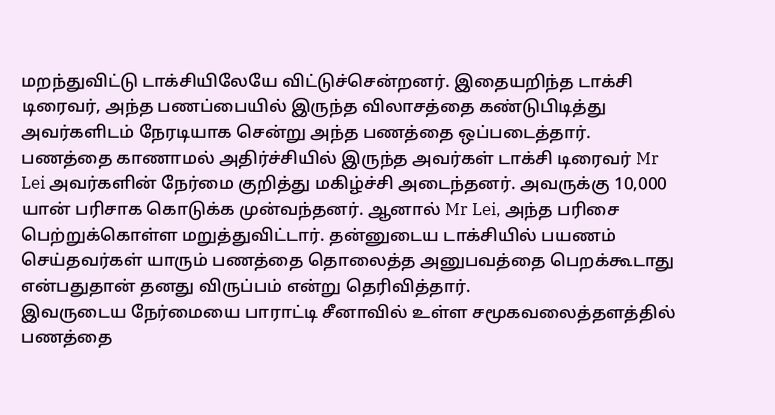மறந்துவிட்டு டாக்சியிலேயே விட்டுச்சென்றனர். இதையறிந்த டாக்சி டிரைவர், அந்த பணப்பையில் இருந்த விலாசத்தை கண்டுபிடித்து அவர்களிடம் நேரடியாக சென்று அந்த பணத்தை ஒப்படைத்தார்.
பணத்தை காணாமல் அதிர்ச்சியில் இருந்த அவர்கள் டாக்சி டிரைவர் Mr Lei அவர்களின் நேர்மை குறித்து மகிழ்ச்சி அடைந்தனர். அவருக்கு 10,000 யான் பரிசாக கொடுக்க முன்வந்தனர். ஆனால் Mr Lei, அந்த பரிசை பெற்றுக்கொள்ள மறுத்துவிட்டார். தன்னுடைய டாக்சியில் பயணம் செய்தவர்கள் யாரும் பணத்தை தொலைத்த அனுபவத்தை பெறக்கூடாது என்பதுதான் தனது விருப்பம் என்று தெரிவித்தார்.
இவருடைய நேர்மையை பாராட்டி சீனாவில் உள்ள சமூகவலைத்தளத்தில் பணத்தை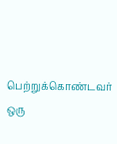பெற்றுக்கொண்டவர் ஒரு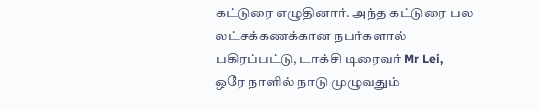கட்டுரை எழுதினார். அந்த கட்டுரை பல லட்சக்கணக்கான நபர்களால் பகிரப்பட்டு, டாக்சி டிரைவர் Mr Lei, ஒரே நாளில் நாடு முழுவதும்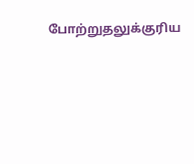போற்றுதலுக்குரிய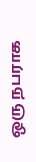ஒரு நபராக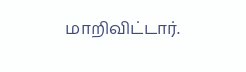மாறிவிட்டார்.